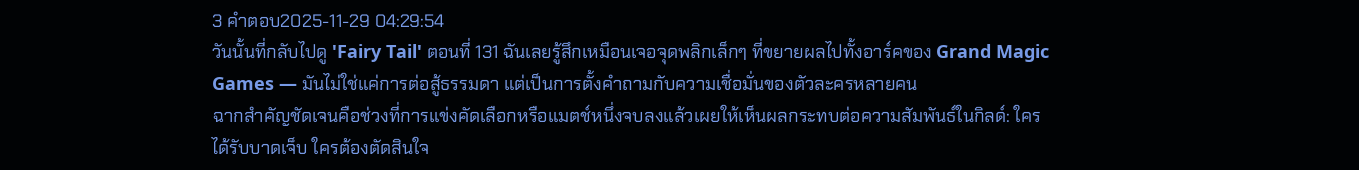3 คำตอบ2025-11-29 04:29:54
วันนั้นที่กลับไปดู 'Fairy Tail' ตอนที่ 131 ฉันเลยรู้สึกเหมือนเจอจุดพลิกเล็กๆ ที่ขยายผลไปทั้งอาร์คของ Grand Magic Games — มันไม่ใช่แค่การต่อสู้ธรรมดา แต่เป็นการตั้งคำถามกับความเชื่อมั่นของตัวละครหลายคน
ฉากสำคัญชัดเจนคือช่วงที่การแข่งคัดเลือกหรือแมตช์หนึ่งจบลงแล้วเผยให้เห็นผลกระทบต่อความสัมพันธ์ในกิลด์: ใครได้รับบาดเจ็บ ใครต้องตัดสินใจ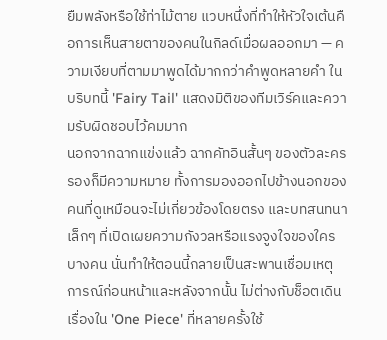ยืมพลังหรือใช้ท่าไม้ตาย แวบหนึ่งที่ทำให้หัวใจเต้นคือการเห็นสายตาของคนในกิลด์เมื่อผลออกมา — ความเงียบที่ตามมาพูดได้มากกว่าคำพูดหลายคำ ในบริบทนี้ 'Fairy Tail' แสดงมิติของทีมเวิร์คและความรับผิดชอบไว้คมมาก
นอกจากฉากแข่งแล้ว ฉากคัทอินสั้นๆ ของตัวละครรองก็มีความหมาย ทั้งการมองออกไปข้างนอกของคนที่ดูเหมือนจะไม่เกี่ยวข้องโดยตรง และบทสนทนาเล็กๆ ที่เปิดเผยความกังวลหรือแรงจูงใจของใครบางคน นั่นทำให้ตอนนี้กลายเป็นสะพานเชื่อมเหตุการณ์ก่อนหน้าและหลังจากนั้น ไม่ต่างกับช็อตเดินเรื่องใน 'One Piece' ที่หลายครั้งใช้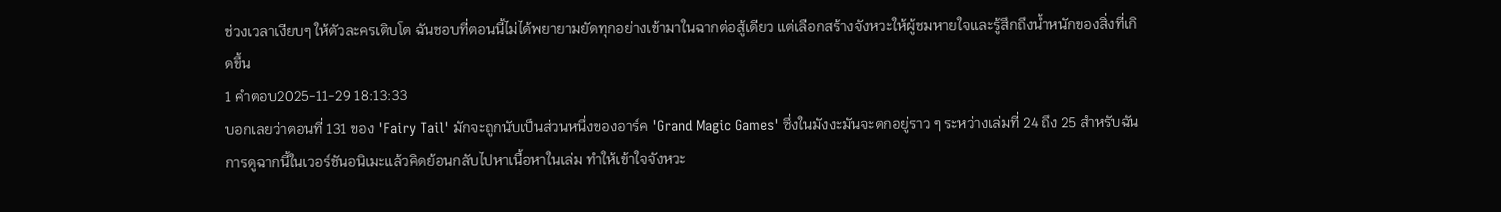ช่วงเวลาเงียบๆ ให้ตัวละครเติบโต ฉันชอบที่ตอนนี้ไม่ได้พยายามยัดทุกอย่างเข้ามาในฉากต่อสู้เดียว แต่เลือกสร้างจังหวะให้ผู้ชมหายใจและรู้สึกถึงน้ำหนักของสิ่งที่เกิดขึ้น
1 คำตอบ2025-11-29 18:13:33
บอกเลยว่าตอนที่ 131 ของ 'Fairy Tail' มักจะถูกนับเป็นส่วนหนึ่งของอาร์ค 'Grand Magic Games' ซึ่งในมังงะมันจะตกอยู่ราว ๆ ระหว่างเล่มที่ 24 ถึง 25 สำหรับฉัน การดูฉากนี้ในเวอร์ชันอนิเมะแล้วคิดย้อนกลับไปหาเนื้อหาในเล่ม ทำให้เข้าใจจังหวะ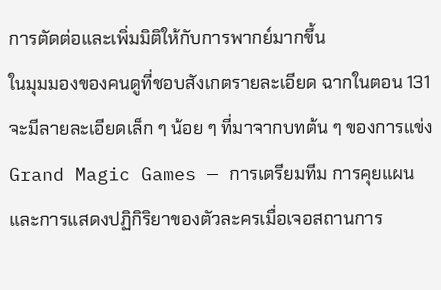การตัดต่อและเพิ่มมิติให้กับการพากย์มากขึ้น
ในมุมมองของคนดูที่ชอบสังเกตรายละเอียด ฉากในตอน 131 จะมีลายละเอียดเล็ก ๆ น้อย ๆ ที่มาจากบทต้น ๆ ของการแข่ง Grand Magic Games — การเตรียมทีม การคุยแผน และการแสดงปฏิกิริยาของตัวละครเมื่อเจอสถานการ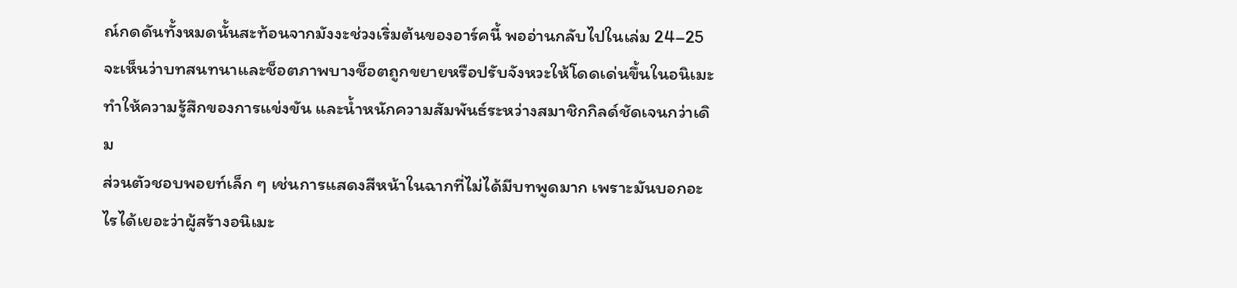ณ์กดดันทั้งหมดนั้นสะท้อนจากมังงะช่วงเริ่มต้นของอาร์คนี้ พออ่านกลับไปในเล่ม 24–25 จะเห็นว่าบทสนทนาและช็อตภาพบางช็อตถูกขยายหรือปรับจังหวะให้โดดเด่นขึ้นในอนิเมะ ทำให้ความรู้สึกของการแข่งขัน และน้ำหนักความสัมพันธ์ระหว่างสมาชิกกิลด์ชัดเจนกว่าเดิม
ส่วนตัวชอบพอยท์เล็ก ๆ เช่นการแสดงสีหน้าในฉากที่ไม่ได้มีบทพูดมาก เพราะมันบอกอะไรได้เยอะว่าผู้สร้างอนิเมะ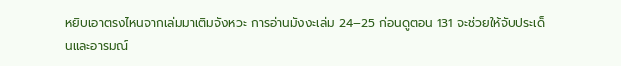หยิบเอาตรงไหนจากเล่มมาเติมจังหวะ การอ่านมังงะเล่ม 24–25 ก่อนดูตอน 131 จะช่วยให้จับประเด็นและอารมณ์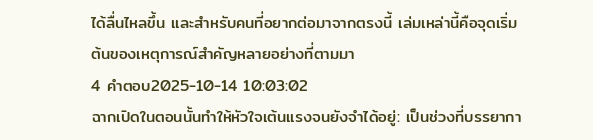ได้ลื่นไหลขึ้น และสำหรับคนที่อยากต่อมาจากตรงนี้ เล่มเหล่านี้คือจุดเริ่มต้นของเหตุการณ์สำคัญหลายอย่างที่ตามมา
4 คำตอบ2025-10-14 10:03:02
ฉากเปิดในตอนนั้นทำให้หัวใจเต้นแรงจนยังจำได้อยู่: เป็นช่วงที่บรรยากา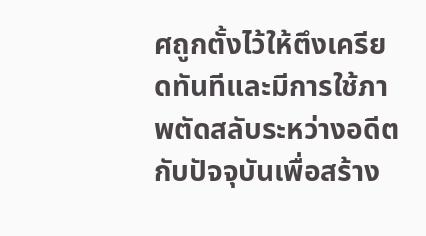ศถูกตั้งไว้ให้ตึงเครียดทันทีและมีการใช้ภาพตัดสลับระหว่างอดีตกับปัจจุบันเพื่อสร้าง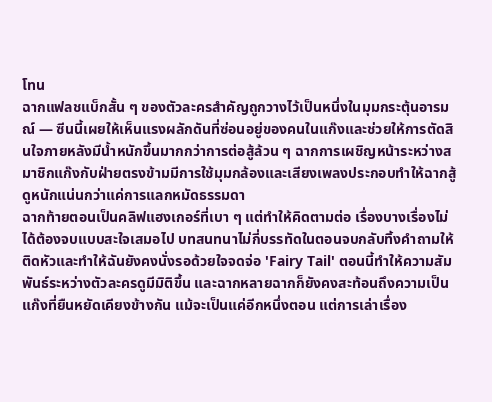โทน
ฉากแฟลชแบ็กสั้น ๆ ของตัวละครสำคัญถูกวางไว้เป็นหนึ่งในมุมกระตุ้นอารมณ์ — ซีนนี้เผยให้เห็นแรงผลักดันที่ซ่อนอยู่ของคนในแก๊งและช่วยให้การตัดสินใจภายหลังมีน้ำหนักขึ้นมากกว่าการต่อสู้ล้วน ๆ ฉากการเผชิญหน้าระหว่างสมาชิกแก๊งกับฝ่ายตรงข้ามมีการใช้มุมกล้องและเสียงเพลงประกอบทำให้ฉากสู้ดูหนักแน่นกว่าแค่การแลกหมัดธรรมดา
ฉากท้ายตอนเป็นคลิฟแฮงเกอร์ที่เบา ๆ แต่ทำให้คิดตามต่อ เรื่องบางเรื่องไม่ได้ต้องจบแบบสะใจเสมอไป บทสนทนาไม่กี่บรรทัดในตอนจบกลับทิ้งคำถามให้ติดหัวและทำให้ฉันยังคงนั่งรอด้วยใจจดจ่อ 'Fairy Tail' ตอนนี้ทำให้ความสัมพันธ์ระหว่างตัวละครดูมีมิติขึ้น และฉากหลายฉากก็ยังคงสะท้อนถึงความเป็นแก๊งที่ยืนหยัดเคียงข้างกัน แม้จะเป็นแค่อีกหนึ่งตอน แต่การเล่าเรื่อง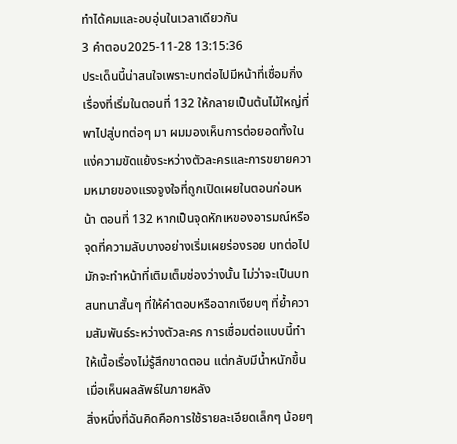ทำได้คมและอบอุ่นในเวลาเดียวกัน
3 คำตอบ2025-11-28 13:15:36
ประเด็นนี้น่าสนใจเพราะบทต่อไปมีหน้าที่เชื่อมกิ่งเรื่องที่เริ่มในตอนที่ 132 ให้กลายเป็นต้นไม้ใหญ่ที่พาไปสู่บทต่อๆ มา ผมมองเห็นการต่อยอดทั้งในแง่ความขัดแย้งระหว่างตัวละครและการขยายความหมายของแรงจูงใจที่ถูกเปิดเผยในตอนก่อนหน้า ตอนที่ 132 หากเป็นจุดหักเหของอารมณ์หรือจุดที่ความลับบางอย่างเริ่มเผยร่องรอย บทต่อไปมักจะทำหน้าที่เติมเต็มช่องว่างนั้น ไม่ว่าจะเป็นบทสนทนาสั้นๆ ที่ให้คำตอบหรือฉากเงียบๆ ที่ย้ำความสัมพันธ์ระหว่างตัวละคร การเชื่อมต่อแบบนี้ทำให้เนื้อเรื่องไม่รู้สึกขาดตอน แต่กลับมีน้ำหนักขึ้นเมื่อเห็นผลลัพธ์ในภายหลัง
สิ่งหนึ่งที่ฉันคิดคือการใช้รายละเอียดเล็กๆ น้อยๆ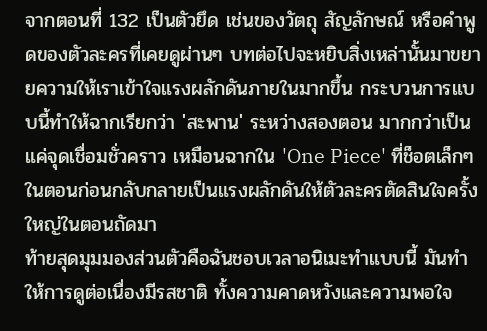จากตอนที่ 132 เป็นตัวยึด เช่นของวัตถุ สัญลักษณ์ หรือคำพูดของตัวละครที่เคยดูผ่านๆ บทต่อไปจะหยิบสิ่งเหล่านั้นมาขยายความให้เราเข้าใจแรงผลักดันภายในมากขึ้น กระบวนการแบบนี้ทำให้ฉากเรียกว่า 'สะพาน' ระหว่างสองตอน มากกว่าเป็นแค่จุดเชื่อมชั่วคราว เหมือนฉากใน 'One Piece' ที่ช็อตเล็กๆ ในตอนก่อนกลับกลายเป็นแรงผลักดันให้ตัวละครตัดสินใจครั้งใหญ่ในตอนถัดมา
ท้ายสุดมุมมองส่วนตัวคือฉันชอบเวลาอนิเมะทำแบบนี้ มันทำให้การดูต่อเนื่องมีรสชาติ ทั้งความคาดหวังและความพอใจ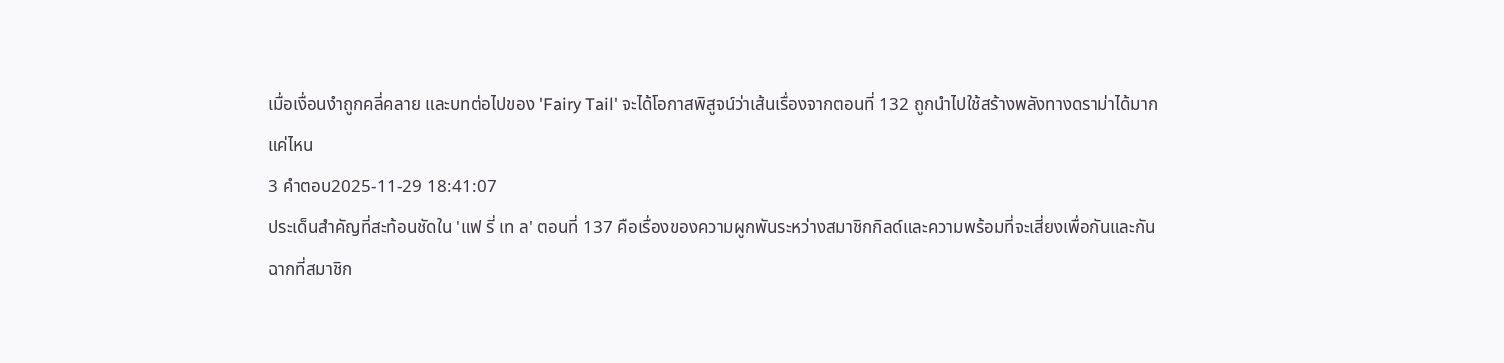เมื่อเงื่อนงำถูกคลี่คลาย และบทต่อไปของ 'Fairy Tail' จะได้โอกาสพิสูจน์ว่าเส้นเรื่องจากตอนที่ 132 ถูกนำไปใช้สร้างพลังทางดราม่าได้มากแค่ไหน
3 คำตอบ2025-11-29 18:41:07
ประเด็นสำคัญที่สะท้อนชัดใน 'แฟ รี่ เท ล' ตอนที่ 137 คือเรื่องของความผูกพันระหว่างสมาชิกกิลด์และความพร้อมที่จะเสี่ยงเพื่อกันและกัน
ฉากที่สมาชิก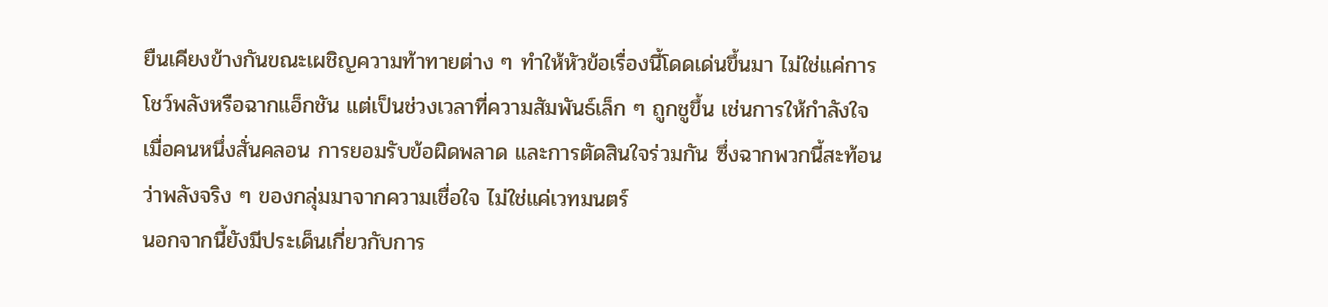ยืนเคียงข้างกันขณะเผชิญความท้าทายต่าง ๆ ทำให้หัวข้อเรื่องนี้โดดเด่นขึ้นมา ไม่ใช่แค่การโชว์พลังหรือฉากแอ็กชัน แต่เป็นช่วงเวลาที่ความสัมพันธ์เล็ก ๆ ถูกชูขึ้น เช่นการให้กำลังใจเมื่อคนหนึ่งสั่นคลอน การยอมรับข้อผิดพลาด และการตัดสินใจร่วมกัน ซึ่งฉากพวกนี้สะท้อนว่าพลังจริง ๆ ของกลุ่มมาจากความเชื่อใจ ไม่ใช่แค่เวทมนตร์
นอกจากนี้ยังมีประเด็นเกี่ยวกับการ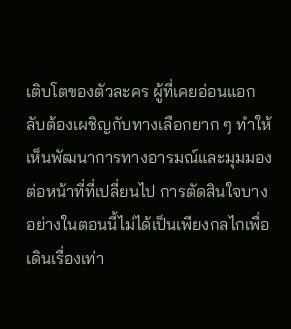เติบโตของตัวละคร ผู้ที่เคยอ่อนแอกลับต้องเผชิญกับทางเลือกยาก ๆ ทำให้เห็นพัฒนาการทางอารมณ์และมุมมองต่อหน้าที่ที่เปลี่ยนไป การตัดสินใจบางอย่างในตอนนี้ไม่ได้เป็นเพียงกลไกเพื่อเดินเรื่องเท่า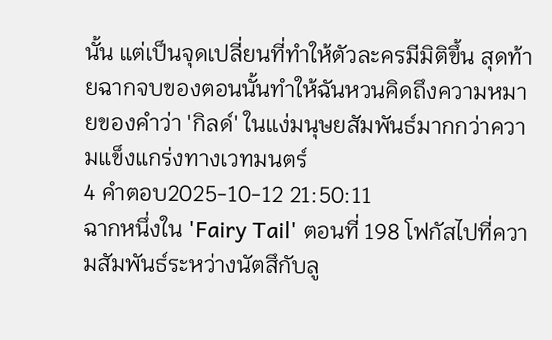นั้น แต่เป็นจุดเปลี่ยนที่ทำให้ตัวละครมีมิติขึ้น สุดท้ายฉากจบของตอนนั้นทำให้ฉันหวนคิดถึงความหมายของคำว่า 'กิลด์' ในแง่มนุษยสัมพันธ์มากกว่าความแข็งแกร่งทางเวทมนตร์
4 คำตอบ2025-10-12 21:50:11
ฉากหนึ่งใน 'Fairy Tail' ตอนที่ 198 โฟกัสไปที่ความสัมพันธ์ระหว่างนัตสึกับลู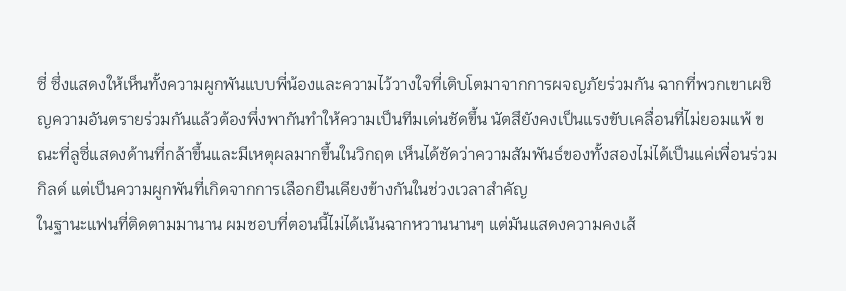ซี่ ซึ่งแสดงให้เห็นทั้งความผูกพันแบบพี่น้องและความไว้วางใจที่เติบโตมาจากการผจญภัยร่วมกัน ฉากที่พวกเขาเผชิญความอันตรายร่วมกันแล้วต้องพึ่งพากันทำให้ความเป็นทีมเด่นชัดขึ้น นัตสึยังคงเป็นแรงขับเคลื่อนที่ไม่ยอมแพ้ ขณะที่ลูซี่แสดงด้านที่กล้าขึ้นและมีเหตุผลมากขึ้นในวิกฤต เห็นได้ชัดว่าความสัมพันธ์ของทั้งสองไม่ได้เป็นแค่เพื่อนร่วมกิลด์ แต่เป็นความผูกพันที่เกิดจากการเลือกยืนเคียงข้างกันในช่วงเวลาสำคัญ
ในฐานะแฟนที่ติดตามมานาน ผมชอบที่ตอนนี้ไม่ได้เน้นฉากหวานนานๆ แต่มันแสดงความคงเส้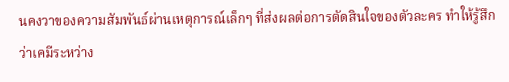นคงวาของความสัมพันธ์ผ่านเหตุการณ์เล็กๆ ที่ส่งผลต่อการตัดสินใจของตัวละคร ทำให้รู้สึกว่าเคมีระหว่าง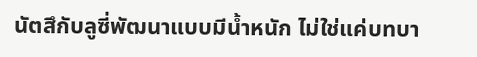นัตสึกับลูซี่พัฒนาแบบมีน้ำหนัก ไม่ใช่แค่บทบา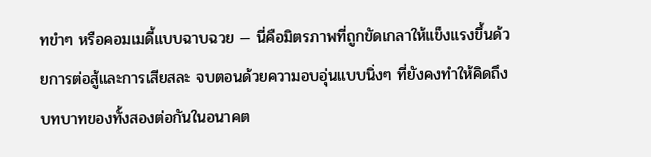ทขำๆ หรือคอมเมดี้แบบฉาบฉวย — นี่คือมิตรภาพที่ถูกขัดเกลาให้แข็งแรงขึ้นด้วยการต่อสู้และการเสียสละ จบตอนด้วยความอบอุ่นแบบนิ่งๆ ที่ยังคงทำให้คิดถึงบทบาทของทั้งสองต่อกันในอนาคต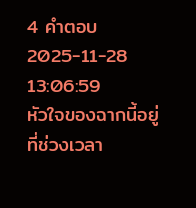4 คำตอบ2025-11-28 13:06:59
หัวใจของฉากนี้อยู่ที่ช่วงเวลา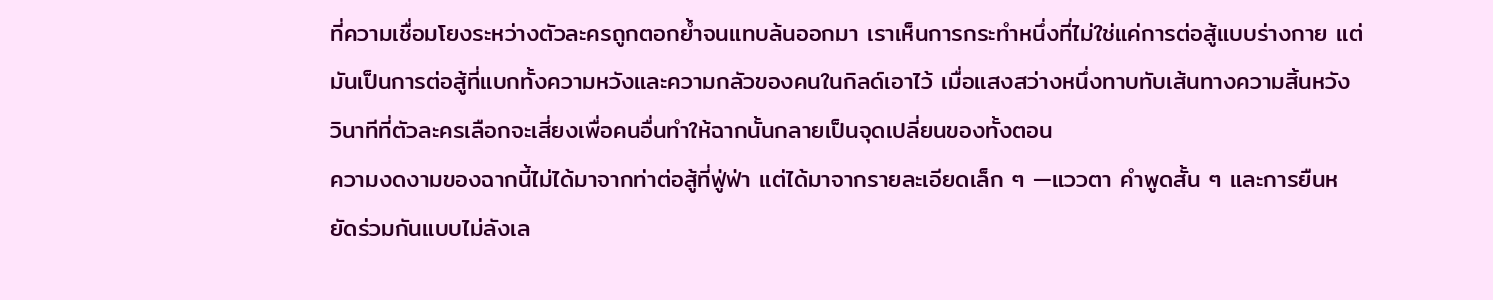ที่ความเชื่อมโยงระหว่างตัวละครถูกตอกย้ำจนแทบล้นออกมา เราเห็นการกระทำหนึ่งที่ไม่ใช่แค่การต่อสู้แบบร่างกาย แต่มันเป็นการต่อสู้ที่แบกทั้งความหวังและความกลัวของคนในกิลด์เอาไว้ เมื่อแสงสว่างหนึ่งทาบทับเส้นทางความสิ้นหวัง วินาทีที่ตัวละครเลือกจะเสี่ยงเพื่อคนอื่นทำให้ฉากนั้นกลายเป็นจุดเปลี่ยนของทั้งตอน
ความงดงามของฉากนี้ไม่ได้มาจากท่าต่อสู้ที่ฟู่ฟ่า แต่ได้มาจากรายละเอียดเล็ก ๆ —แววตา คำพูดสั้น ๆ และการยืนหยัดร่วมกันแบบไม่ลังเล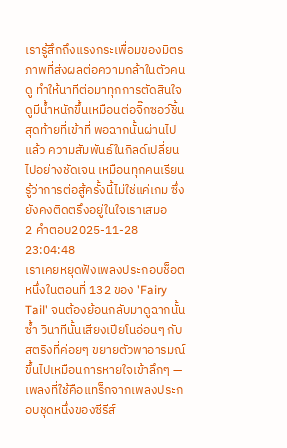เรารู้สึกถึงแรงกระเพื่อมของมิตรภาพที่ส่งผลต่อความกล้าในตัวคนดู ทำให้นาทีต่อมาทุกการตัดสินใจดูมีน้ำหนักขึ้นเหมือนต่อจิ๊กซอว์ชิ้นสุดท้ายที่เข้าที่ พอฉากนั้นผ่านไปแล้ว ความสัมพันธ์ในกิลด์เปลี่ยนไปอย่างชัดเจน เหมือนทุกคนเรียนรู้ว่าการต่อสู้ครั้งนี้ไม่ใช่แค่เกม ซึ่งยังคงติดตรึงอยู่ในใจเราเสมอ
2 คำตอบ2025-11-28 23:04:48
เราเคยหยุดฟังเพลงประกอบช็อตหนึ่งในตอนที่ 132 ของ 'Fairy Tail' จนต้องย้อนกลับมาดูฉากนั้นซ้ำ วินาทีนั้นเสียงเปียโนอ่อนๆ กับสตริงที่ค่อยๆ ขยายตัวพาอารมณ์ขึ้นไปเหมือนการหายใจเข้าลึกๆ — เพลงที่ใช้คือแทร็กจากเพลงประกอบชุดหนึ่งของซีรีส์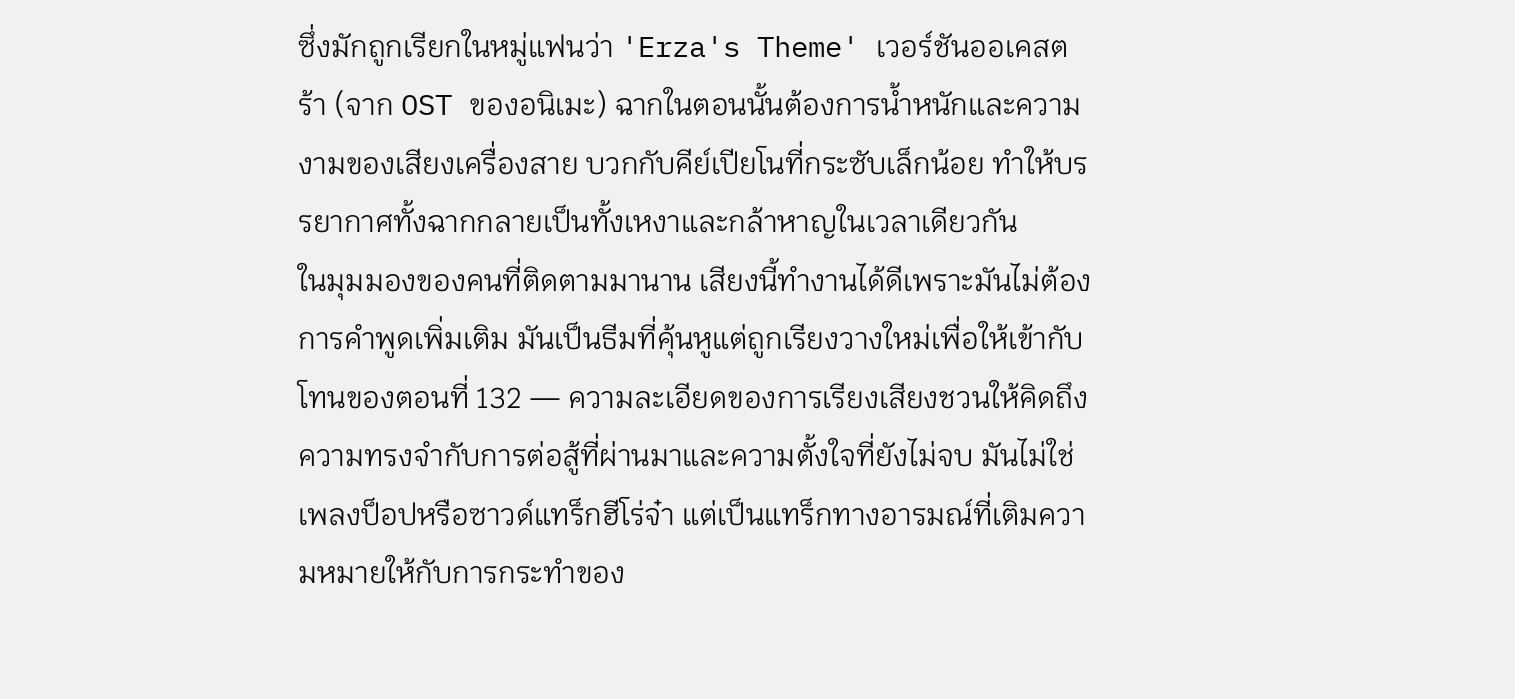ซึ่งมักถูกเรียกในหมู่แฟนว่า 'Erza's Theme' เวอร์ชันออเคสตร้า (จาก OST ของอนิเมะ) ฉากในตอนนั้นต้องการน้ำหนักและความงามของเสียงเครื่องสาย บวกกับคีย์เปียโนที่กระซับเล็กน้อย ทำให้บรรยากาศทั้งฉากกลายเป็นทั้งเหงาและกล้าหาญในเวลาเดียวกัน
ในมุมมองของคนที่ติดตามมานาน เสียงนี้ทำงานได้ดีเพราะมันไม่ต้องการคำพูดเพิ่มเติม มันเป็นธีมที่คุ้นหูแต่ถูกเรียงวางใหม่เพื่อให้เข้ากับโทนของตอนที่ 132 — ความละเอียดของการเรียงเสียงชวนให้คิดถึงความทรงจำกับการต่อสู้ที่ผ่านมาและความตั้งใจที่ยังไม่จบ มันไม่ใช่เพลงป็อปหรือซาวด์แทร็กฮีโร่จ๋า แต่เป็นแทร็กทางอารมณ์ที่เติมความหมายให้กับการกระทำของ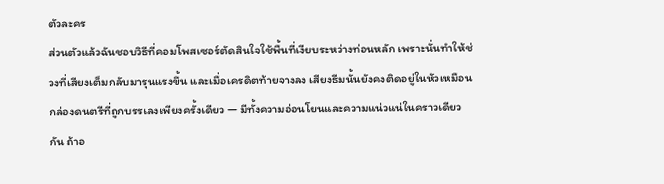ตัวละคร
ส่วนตัวแล้วฉันชอบวิธีที่คอมโพสเซอร์ตัดสินใจใช้พื้นที่เงียบระหว่างท่อนหลัก เพราะนั่นทำให้ช่วงที่เสียงเต็มกลับมารุนแรงขึ้น และเมื่อเครดิตท้ายจางลง เสียงธีมนั้นยังคงติดอยู่ในหัวเหมือนกล่องดนตรีที่ถูกบรรเลงเพียงครั้งเดียว — มีทั้งความอ่อนโยนและความแน่วแน่ในคราวเดียวกัน ถ้าอ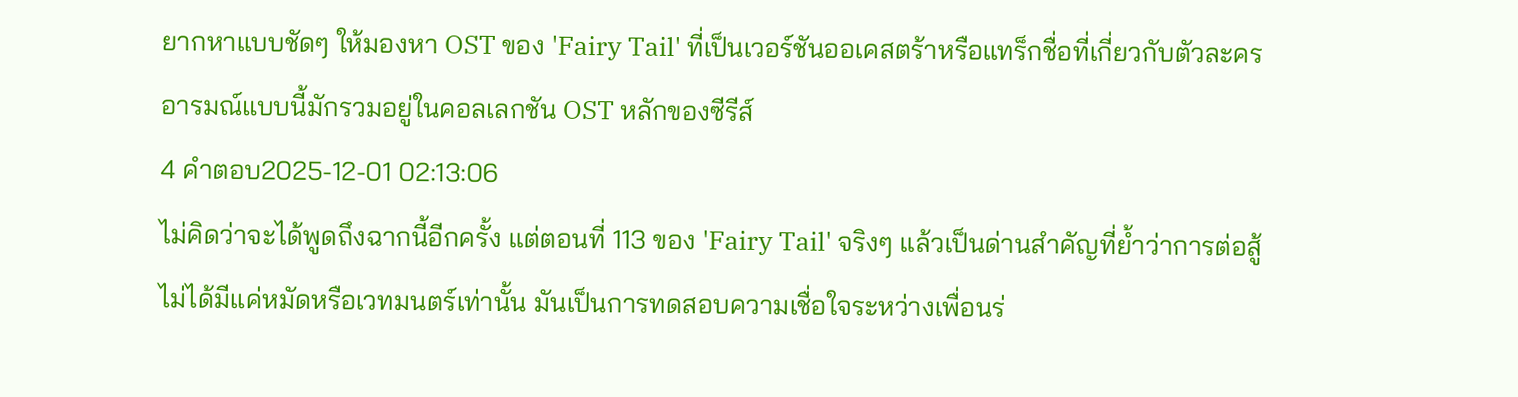ยากหาแบบชัดๆ ให้มองหา OST ของ 'Fairy Tail' ที่เป็นเวอร์ชันออเคสตร้าหรือแทร็กชื่อที่เกี่ยวกับตัวละคร อารมณ์แบบนี้มักรวมอยู่ในคอลเลกชัน OST หลักของซีรีส์
4 คำตอบ2025-12-01 02:13:06
ไม่คิดว่าจะได้พูดถึงฉากนี้อีกครั้ง แต่ตอนที่ 113 ของ 'Fairy Tail' จริงๆ แล้วเป็นด่านสำคัญที่ย้ำว่าการต่อสู้ไม่ได้มีแค่หมัดหรือเวทมนตร์เท่านั้น มันเป็นการทดสอบความเชื่อใจระหว่างเพื่อนร่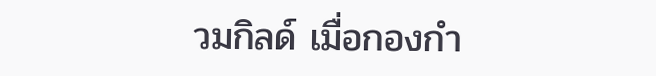วมกิลด์ เมื่อกองกำ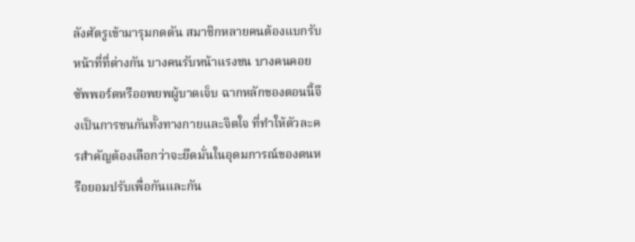ลังศัตรูเข้ามารุมกดดัน สมาชิกหลายคนต้องแบกรับหน้าที่ที่ต่างกัน บางคนรับหน้าแรงชน บางคนคอยซัพพอร์ตหรืออพยพผู้บาดเจ็บ ฉากหลักของตอนนี้จึงเป็นการชนกันทั้งทางกายและจิตใจ ที่ทำให้ตัวละครสำคัญต้องเลือกว่าจะยึดมั่นในอุดมการณ์ของตนหรือยอมปรับเพื่อกันและกัน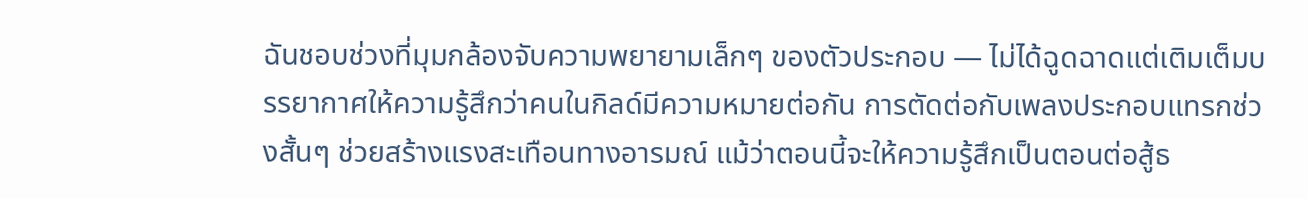ฉันชอบช่วงที่มุมกล้องจับความพยายามเล็กๆ ของตัวประกอบ — ไม่ได้ฉูดฉาดแต่เติมเต็มบรรยากาศให้ความรู้สึกว่าคนในกิลด์มีความหมายต่อกัน การตัดต่อกับเพลงประกอบแทรกช่วงสั้นๆ ช่วยสร้างแรงสะเทือนทางอารมณ์ แม้ว่าตอนนี้จะให้ความรู้สึกเป็นตอนต่อสู้ธ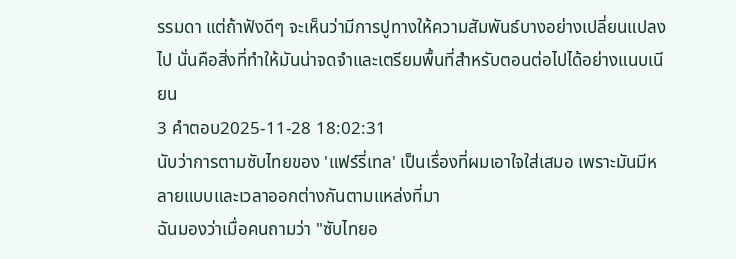รรมดา แต่ถ้าฟังดีๆ จะเห็นว่ามีการปูทางให้ความสัมพันธ์บางอย่างเปลี่ยนแปลงไป นั่นคือสิ่งที่ทำให้มันน่าจดจำและเตรียมพื้นที่สำหรับตอนต่อไปได้อย่างแนบเนียน
3 คำตอบ2025-11-28 18:02:31
นับว่าการตามซับไทยของ 'แฟร์รี่เทล' เป็นเรื่องที่ผมเอาใจใส่เสมอ เพราะมันมีหลายแบบและเวลาออกต่างกันตามแหล่งที่มา
ฉันมองว่าเมื่อคนถามว่า "ซับไทยอ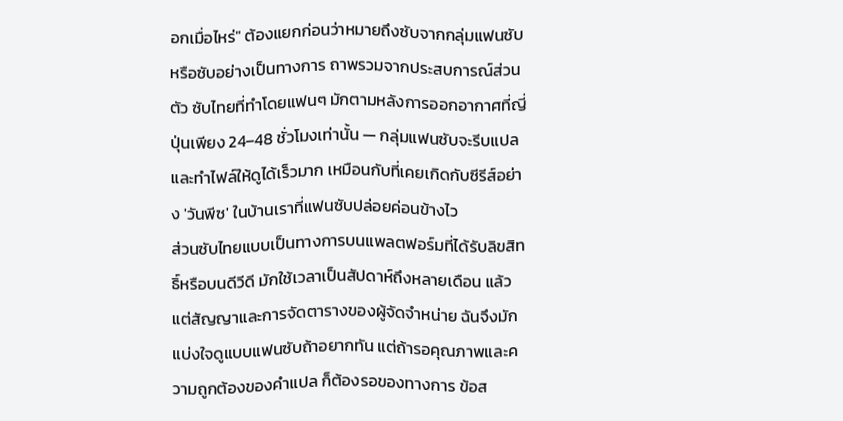อกเมื่อไหร่" ต้องแยกก่อนว่าหมายถึงซับจากกลุ่มแฟนซับหรือซับอย่างเป็นทางการ ถาพรวมจากประสบการณ์ส่วนตัว ซับไทยที่ทำโดยแฟนๆ มักตามหลังการออกอากาศที่ญี่ปุ่นเพียง 24–48 ชั่วโมงเท่านั้น — กลุ่มแฟนซับจะรีบแปลและทำไฟล์ให้ดูได้เร็วมาก เหมือนกับที่เคยเกิดกับซีรีส์อย่าง 'วันพีซ' ในบ้านเราที่แฟนซับปล่อยค่อนข้างไว
ส่วนซับไทยแบบเป็นทางการบนแพลตฟอร์มที่ได้รับลิขสิทธิ์หรือบนดีวีดี มักใช้เวลาเป็นสัปดาห์ถึงหลายเดือน แล้วแต่สัญญาและการจัดตารางของผู้จัดจำหน่าย ฉันจึงมักแบ่งใจดูแบบแฟนซับถ้าอยากทัน แต่ถ้ารอคุณภาพและความถูกต้องของคำแปล ก็ต้องรอของทางการ ข้อส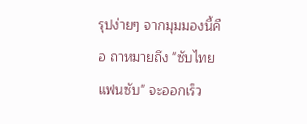รุปง่ายๆ จากมุมมองนี้คือ ถาหมายถึง "ซับไทยแฟนซับ" จะออกเร็ว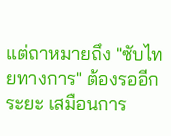แต่ถาหมายถึง "ซับไทยทางการ" ต้องรออีกระยะ เสมือนการ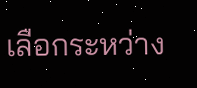เลือกระหว่าง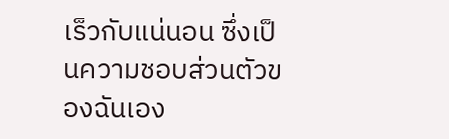เร็วกับแน่นอน ซึ่งเป็นความชอบส่วนตัวของฉันเอง